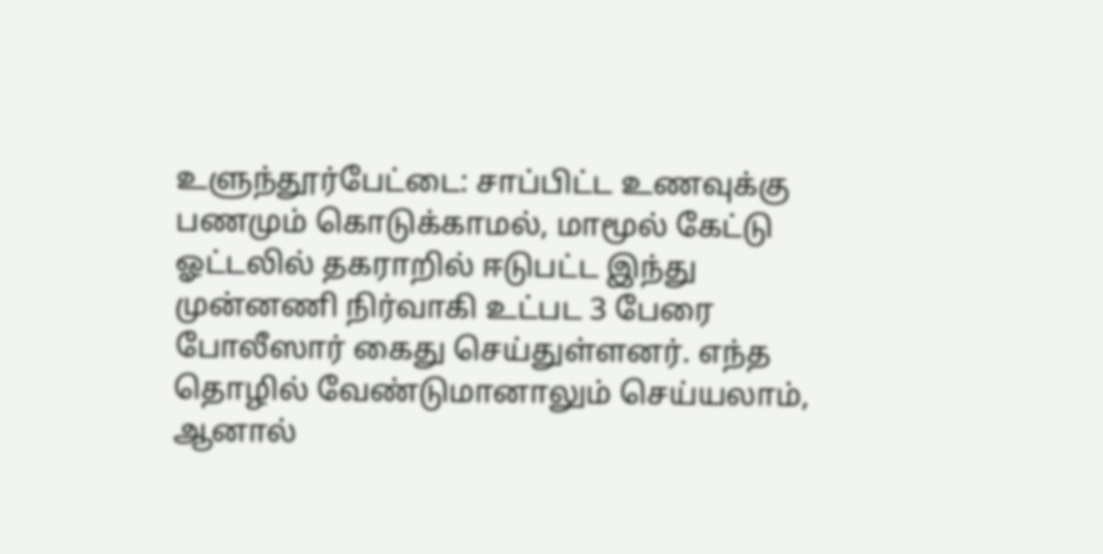உளுந்தூர்பேட்டை: சாப்பிட்ட உணவுக்கு பணமும் கொடுக்காமல், மாமூல் கேட்டு ஓட்டலில் தகராறில் ஈடுபட்ட இந்து முன்னணி நிர்வாகி உட்பட 3 பேரை போலீஸார் கைது செய்துள்ளனர். எந்த தொழில் வேண்டுமானாலும் செய்யலாம், ஆனால்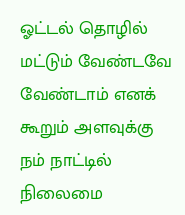ஓட்டல் தொழில் மட்டும் வேண்டவே வேண்டாம் எனக் கூறும் அளவுக்கு நம் நாட்டில் நிலைமை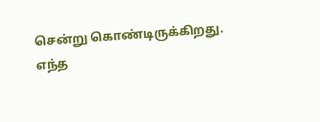சென்று கொண்டிருக்கிறது. எந்த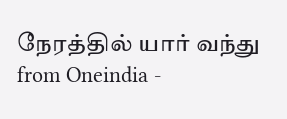நேரத்தில் யார் வந்து
from Oneindia -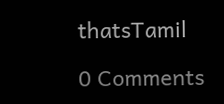thatsTamil

0 Comments